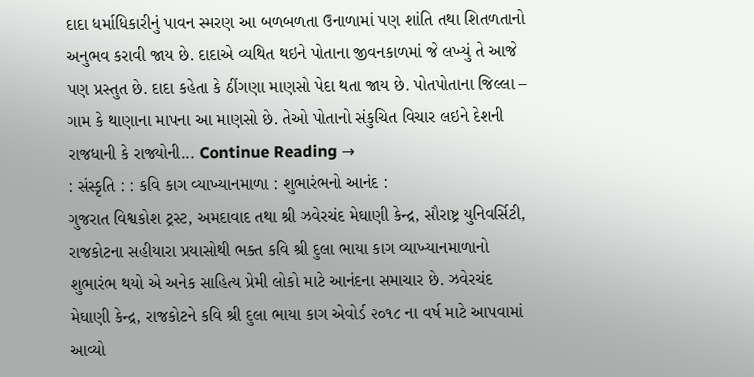દાદા ધર્માધિકારીનું પાવન સ્મરણ આ બળબળતા ઉનાળામાં પણ શાંતિ તથા શિતળતાનો અનુભવ કરાવી જાય છે. દાદાએ વ્યથિત થઇને પોતાના જીવનકાળમાં જે લખ્યું તે આજે પણ પ્રસ્તુત છે. દાદા કહેતા કે ઠીંગણા માણસો પેદા થતા જાય છે. પોતપોતાના જિલ્લા – ગામ કે થાણાના માપના આ માણસો છે. તેઓ પોતાનો સંકુચિત વિચાર લઇને દેશની રાજધાની કે રાજ્યોની... Continue Reading →
: સંસ્કૃતિ : : કવિ કાગ વ્યાખ્યાનમાળા : શુભારંભનો આનંદ :
ગુજરાત વિશ્વકોશ ટ્રસ્ટ, અમદાવાદ તથા શ્રી ઝવેરચંદ મેઘાણી કેન્દ્ર, સૌરાષ્ટ્ર યુનિવર્સિટી, રાજકોટના સહીયારા પ્રયાસોથી ભક્ત કવિ શ્રી દુલા ભાયા કાગ વ્યાખ્યાનમાળાનો શુભારંભ થયો એ અનેક સાહિત્ય પ્રેમી લોકો માટે આનંદના સમાચાર છે. ઝવેરચંદ મેઘાણી કેન્દ્ર, રાજકોટને કવિ શ્રી દુલા ભાયા કાગ એવોર્ડ ૨૦૧૮ ના વર્ષ માટે આપવામાં આવ્યો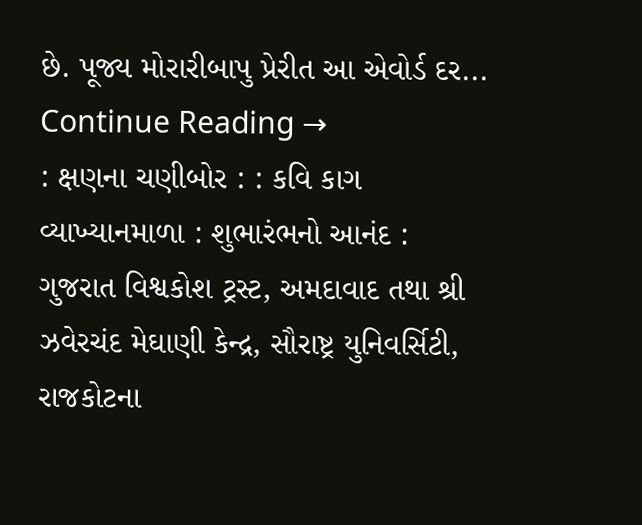છે. પૂજ્ય મોરારીબાપુ પ્રેરીત આ એવોર્ડ દર... Continue Reading →
: ક્ષણના ચણીબોર : : કવિ કાગ વ્યાખ્યાનમાળા : શુભારંભનો આનંદ :
ગુજરાત વિશ્વકોશ ટ્રસ્ટ, અમદાવાદ તથા શ્રી ઝવેરચંદ મેઘાણી કેન્દ્ર, સૌરાષ્ટ્ર યુનિવર્સિટી, રાજકોટના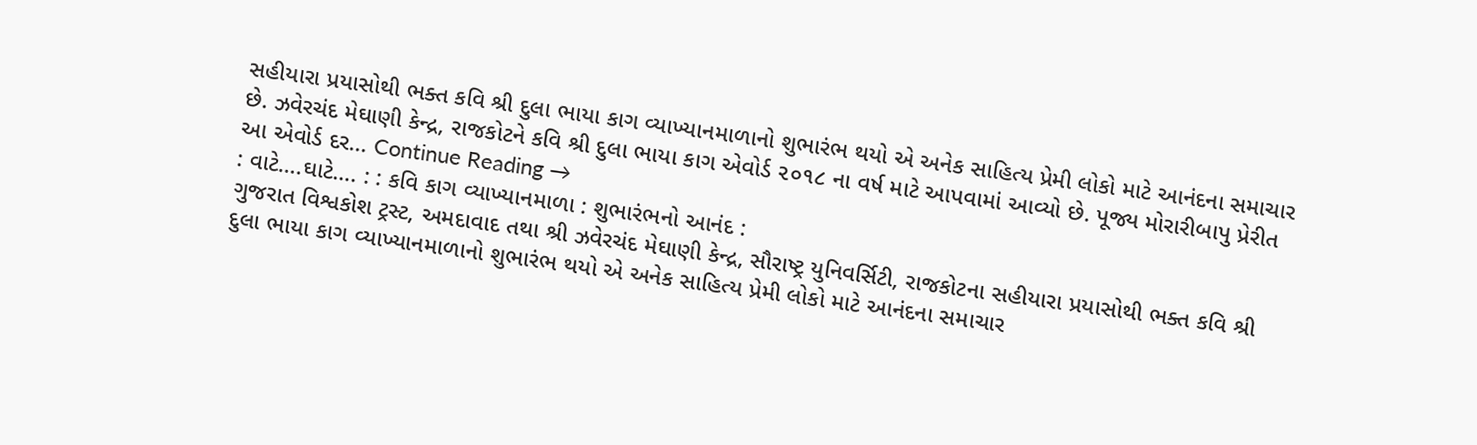સહીયારા પ્રયાસોથી ભક્ત કવિ શ્રી દુલા ભાયા કાગ વ્યાખ્યાનમાળાનો શુભારંભ થયો એ અનેક સાહિત્ય પ્રેમી લોકો માટે આનંદના સમાચાર છે. ઝવેરચંદ મેઘાણી કેન્દ્ર, રાજકોટને કવિ શ્રી દુલા ભાયા કાગ એવોર્ડ ૨૦૧૮ ના વર્ષ માટે આપવામાં આવ્યો છે. પૂજ્ય મોરારીબાપુ પ્રેરીત આ એવોર્ડ દર... Continue Reading →
: વાટે….ઘાટે…. : : કવિ કાગ વ્યાખ્યાનમાળા : શુભારંભનો આનંદ :
ગુજરાત વિશ્વકોશ ટ્રસ્ટ, અમદાવાદ તથા શ્રી ઝવેરચંદ મેઘાણી કેન્દ્ર, સૌરાષ્ટ્ર યુનિવર્સિટી, રાજકોટના સહીયારા પ્રયાસોથી ભક્ત કવિ શ્રી દુલા ભાયા કાગ વ્યાખ્યાનમાળાનો શુભારંભ થયો એ અનેક સાહિત્ય પ્રેમી લોકો માટે આનંદના સમાચાર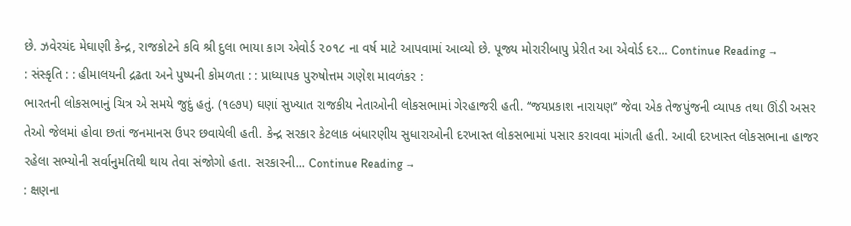છે. ઝવેરચંદ મેઘાણી કેન્દ્ર, રાજકોટને કવિ શ્રી દુલા ભાયા કાગ એવોર્ડ ૨૦૧૮ ના વર્ષ માટે આપવામાં આવ્યો છે. પૂજ્ય મોરારીબાપુ પ્રેરીત આ એવોર્ડ દર... Continue Reading →
: સંસ્કૃતિ : : હીમાલયની દ્રઢતા અને પુષ્પની કોમળતા : : પ્રાધ્યાપક પુરુષોત્તમ ગણેશ માવળંકર :
ભારતની લોકસભાનું ચિત્ર એ સમયે જુદું હતું. (૧૯૭૫) ઘણાં સુખ્યાત રાજકીય નેતાઓની લોકસભામાં ગેરહાજરી હતી. ‘‘જયપ્રકાશ નારાયણ’’ જેવા એક તેજપુંજની વ્યાપક તથા ઊંડી અસર તેઓ જેલમાં હોવા છતાં જનમાનસ ઉપર છવાયેલી હતી. કેન્દ્ર સરકાર કેટલાક બંધારણીય સુધારાઓની દરખાસ્ત લોકસભામાં પસાર કરાવવા માંગતી હતી. આવી દરખાસ્ત લોકસભાના હાજર રહેલા સભ્યોની સર્વાનુમતિથી થાય તેવા સંજોગો હતા. સરકારની... Continue Reading →
: ક્ષણના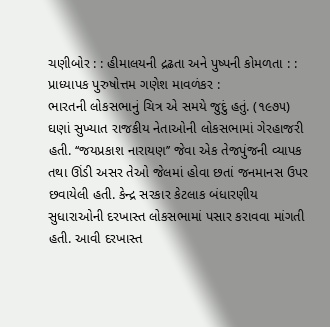ચણીબોર : : હીમાલયની દ્રઢતા અને પુષ્પની કોમળતા : : પ્રાધ્યાપક પુરુષોત્તમ ગણેશ માવળંકર :
ભારતની લોકસભાનું ચિત્ર એ સમયે જુદું હતું. (૧૯૭૫) ઘણાં સુખ્યાત રાજકીય નેતાઓની લોકસભામાં ગેરહાજરી હતી. ‘‘જયપ્રકાશ નારાયણ’’ જેવા એક તેજપુંજની વ્યાપક તથા ઊંડી અસર તેઓ જેલમાં હોવા છતાં જનમાનસ ઉપર છવાયેલી હતી. કેન્દ્ર સરકાર કેટલાક બંધારણીય સુધારાઓની દરખાસ્ત લોકસભામાં પસાર કરાવવા માંગતી હતી. આવી દરખાસ્ત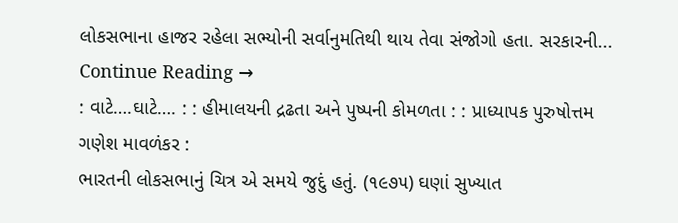લોકસભાના હાજર રહેલા સભ્યોની સર્વાનુમતિથી થાય તેવા સંજોગો હતા. સરકારની... Continue Reading →
: વાટે….ઘાટે…. : : હીમાલયની દ્રઢતા અને પુષ્પની કોમળતા : : પ્રાધ્યાપક પુરુષોત્તમ ગણેશ માવળંકર :
ભારતની લોકસભાનું ચિત્ર એ સમયે જુદું હતું. (૧૯૭૫) ઘણાં સુખ્યાત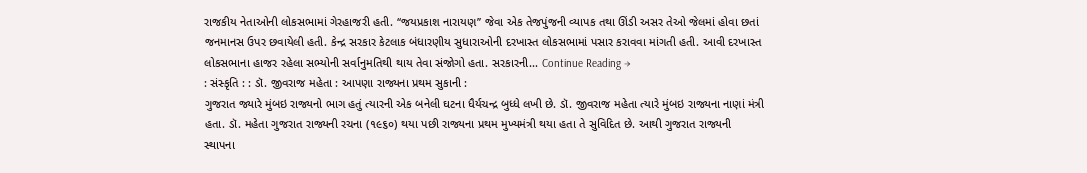રાજકીય નેતાઓની લોકસભામાં ગેરહાજરી હતી. ‘‘જયપ્રકાશ નારાયણ’’ જેવા એક તેજપુંજની વ્યાપક તથા ઊંડી અસર તેઓ જેલમાં હોવા છતાં જનમાનસ ઉપર છવાયેલી હતી. કેન્દ્ર સરકાર કેટલાક બંધારણીય સુધારાઓની દરખાસ્ત લોકસભામાં પસાર કરાવવા માંગતી હતી. આવી દરખાસ્ત લોકસભાના હાજર રહેલા સભ્યોની સર્વાનુમતિથી થાય તેવા સંજોગો હતા. સરકારની... Continue Reading →
: સંસ્કૃતિ : : ડૉ. જીવરાજ મહેતા : આપણા રાજ્યના પ્રથમ સુકાની :
ગુજરાત જ્યારે મુંબઇ રાજ્યનો ભાગ હતું ત્યારની એક બનેલી ઘટના ધૈર્યચન્દ્ર બુધ્ધે લખી છે. ડૉ. જીવરાજ મહેતા ત્યારે મુંબઇ રાજ્યના નાણાં મંત્રી હતા. ડૉ. મહેતા ગુજરાત રાજ્યની રચના (૧૯૬૦) થયા પછી રાજ્યના પ્રથમ મુખ્યમંત્રી થયા હતા તે સુવિદિત છે. આથી ગુજરાત રાજ્યની સ્થાપના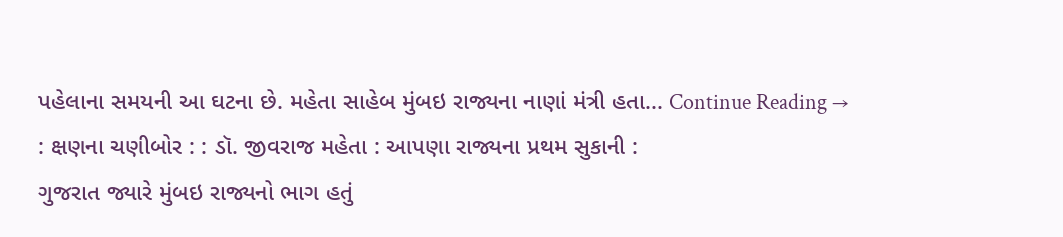પહેલાના સમયની આ ઘટના છે. મહેતા સાહેબ મુંબઇ રાજ્યના નાણાં મંત્રી હતા... Continue Reading →
: ક્ષણના ચણીબોર : : ડૉ. જીવરાજ મહેતા : આપણા રાજ્યના પ્રથમ સુકાની :
ગુજરાત જ્યારે મુંબઇ રાજ્યનો ભાગ હતું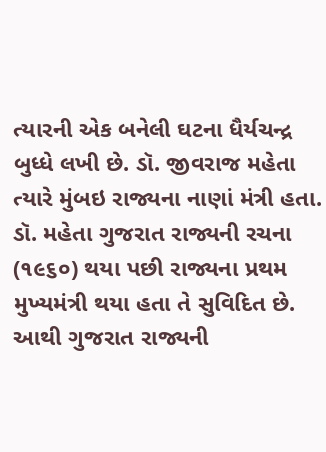ત્યારની એક બનેલી ઘટના ધૈર્યચન્દ્ર બુધ્ધે લખી છે. ડૉ. જીવરાજ મહેતા ત્યારે મુંબઇ રાજ્યના નાણાં મંત્રી હતા. ડૉ. મહેતા ગુજરાત રાજ્યની રચના (૧૯૬૦) થયા પછી રાજ્યના પ્રથમ મુખ્યમંત્રી થયા હતા તે સુવિદિત છે. આથી ગુજરાત રાજ્યની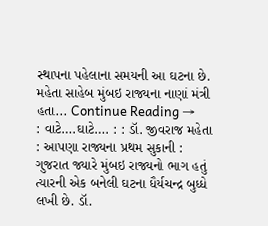સ્થાપના પહેલાના સમયની આ ઘટના છે. મહેતા સાહેબ મુંબઇ રાજ્યના નાણાં મંત્રી હતા... Continue Reading →
: વાટે….ઘાટે…. : : ડૉ. જીવરાજ મહેતા : આપણા રાજ્યના પ્રથમ સુકાની :
ગુજરાત જ્યારે મુંબઇ રાજ્યનો ભાગ હતું ત્યારની એક બનેલી ઘટના ધૈર્યચન્દ્ર બુધ્ધે લખી છે. ડૉ.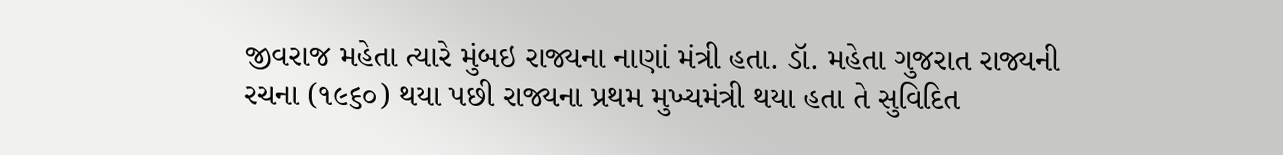જીવરાજ મહેતા ત્યારે મુંબઇ રાજ્યના નાણાં મંત્રી હતા. ડૉ. મહેતા ગુજરાત રાજ્યની રચના (૧૯૬૦) થયા પછી રાજ્યના પ્રથમ મુખ્યમંત્રી થયા હતા તે સુવિદિત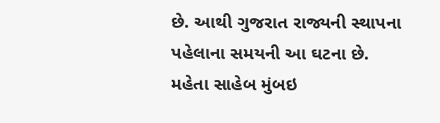છે. આથી ગુજરાત રાજ્યની સ્થાપના પહેલાના સમયની આ ઘટના છે. મહેતા સાહેબ મુંબઇ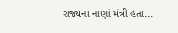રાજ્યના નાણાં મંત્રી હતા...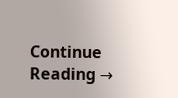Continue Reading →